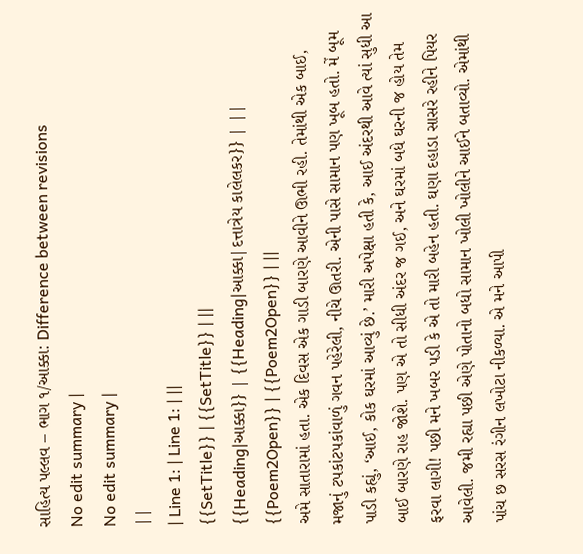સાહિત્ય પલ્લવ – ભાગ ૧/આક્કા: Difference between revisions
No edit summary |
No edit summary |
||
| Line 1: | Line 1: | ||
{{SetTitle}} | {{SetTitle}} | ||
{{Heading|આક્કા}} | {{Heading|આક્કા|દત્તાત્રેય કાલેલકર}} | ||
{{Poem2Open}} | {{Poem2Open}} | ||
અમે સાતારામાં હતા. એક દિવસ એક ગાડી બારણે આવીને ઊભી રહી. તેમાંથી એક બાઈ, મજાનું ટપકાંટપકાંવાળું ગવન પહેરેલી, નીચે ઊતરી. એની પાસે સામાન પણ ખૂબ હતો. મેં બૂમ પાડી કહ્યું, ‘આઈ, કોક ઘરમાં આવ્યું છે.’ મારી અપેક્ષા હતી કે, આઈ અંદરથી આવે ત્યાં સુધી આ બાઈ બારણે રાહ જોશે. પણ એ તો સીધી અંદર જ ગઈ, અને ઘરમાં બધે ઘરની જ હોય તેમ ફરવા લાગી! પછી મને ખબર પડી કે એ તો મારી બહેન હતી. ઘણા દહાડા સાસરે રહીને પિયર આવેલી. જમી રહ્યા પછી એણે પોતાનો બધો સામાન ખોલી ખોલીને આઈને બતાવ્યો. એમાંથી પાંચ છ સરસ રંગીન લખોટા નીકળ્યા. એ મને આપી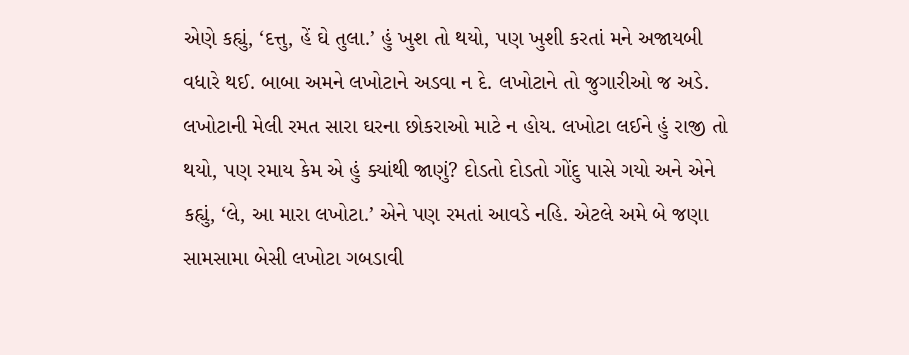એણે કહ્યું, ‘દત્તુ, હેં ઘે તુલા.’ હું ખુશ તો થયો, પણ ખુશી કરતાં મને અજાયબી વધારે થઈ. બાબા અમને લખોટાને અડવા ન દે. લખોટાને તો જુગારીઓ જ અડે. લખોટાની મેલી રમત સારા ઘરના છોકરાઓ માટે ન હોય. લખોટા લઈને હું રાજી તો થયો, પણ રમાય કેમ એ હું ક્યાંથી જાણું? દોડતો દોડતો ગોંદુ પાસે ગયો અને એને કહ્યું, ‘લે, આ મારા લખોટા.’ એને પણ રમતાં આવડે નહિ. એટલે અમે બે જણા સામસામા બેસી લખોટા ગબડાવી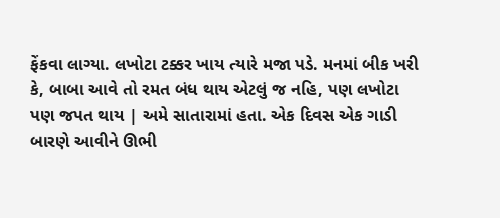ફેંકવા લાગ્યા. લખોટા ટક્કર ખાય ત્યારે મજા પડે. મનમાં બીક ખરી કે, બાબા આવે તો રમત બંધ થાય એટલું જ નહિ, પણ લખોટા પણ જપત થાય | અમે સાતારામાં હતા. એક દિવસ એક ગાડી બારણે આવીને ઊભી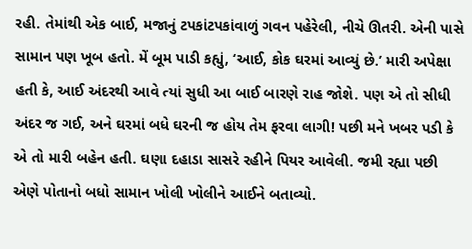રહી. તેમાંથી એક બાઈ, મજાનું ટપકાંટપકાંવાળું ગવન પહેરેલી, નીચે ઊતરી. એની પાસે સામાન પણ ખૂબ હતો. મેં બૂમ પાડી કહ્યું, ‘આઈ, કોક ઘરમાં આવ્યું છે.’ મારી અપેક્ષા હતી કે, આઈ અંદરથી આવે ત્યાં સુધી આ બાઈ બારણે રાહ જોશે. પણ એ તો સીધી અંદર જ ગઈ, અને ઘરમાં બધે ઘરની જ હોય તેમ ફરવા લાગી! પછી મને ખબર પડી કે એ તો મારી બહેન હતી. ઘણા દહાડા સાસરે રહીને પિયર આવેલી. જમી રહ્યા પછી એણે પોતાનો બધો સામાન ખોલી ખોલીને આઈને બતાવ્યો.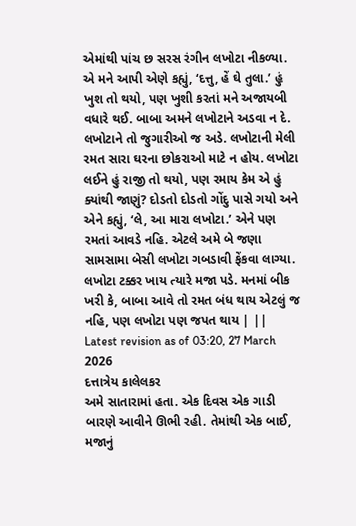એમાંથી પાંચ છ સરસ રંગીન લખોટા નીકળ્યા. એ મને આપી એણે કહ્યું, ‘દત્તુ, હેં ઘે તુલા.’ હું ખુશ તો થયો, પણ ખુશી કરતાં મને અજાયબી વધારે થઈ. બાબા અમને લખોટાને અડવા ન દે. લખોટાને તો જુગારીઓ જ અડે. લખોટાની મેલી રમત સારા ઘરના છોકરાઓ માટે ન હોય. લખોટા લઈને હું રાજી તો થયો, પણ રમાય કેમ એ હું ક્યાંથી જાણું? દોડતો દોડતો ગોંદુ પાસે ગયો અને એને કહ્યું, ‘લે, આ મારા લખોટા.’ એને પણ રમતાં આવડે નહિ. એટલે અમે બે જણા સામસામા બેસી લખોટા ગબડાવી ફેંકવા લાગ્યા. લખોટા ટક્કર ખાય ત્યારે મજા પડે. મનમાં બીક ખરી કે, બાબા આવે તો રમત બંધ થાય એટલું જ નહિ, પણ લખોટા પણ જપત થાય | ||
Latest revision as of 03:20, 27 March 2026
દત્તાત્રેય કાલેલકર
અમે સાતારામાં હતા. એક દિવસ એક ગાડી બારણે આવીને ઊભી રહી. તેમાંથી એક બાઈ, મજાનું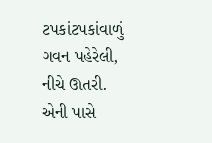ટપકાંટપકાંવાળું ગવન પહેરેલી, નીચે ઊતરી. એની પાસે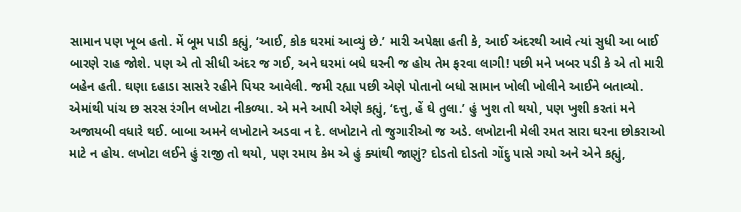સામાન પણ ખૂબ હતો. મેં બૂમ પાડી કહ્યું, ‘આઈ, કોક ઘરમાં આવ્યું છે.’ મારી અપેક્ષા હતી કે, આઈ અંદરથી આવે ત્યાં સુધી આ બાઈ બારણે રાહ જોશે. પણ એ તો સીધી અંદર જ ગઈ, અને ઘરમાં બધે ઘરની જ હોય તેમ ફરવા લાગી! પછી મને ખબર પડી કે એ તો મારી બહેન હતી. ઘણા દહાડા સાસરે રહીને પિયર આવેલી. જમી રહ્યા પછી એણે પોતાનો બધો સામાન ખોલી ખોલીને આઈને બતાવ્યો. એમાંથી પાંચ છ સરસ રંગીન લખોટા નીકળ્યા. એ મને આપી એણે કહ્યું, ‘દત્તુ, હેં ઘે તુલા.’ હું ખુશ તો થયો, પણ ખુશી કરતાં મને અજાયબી વધારે થઈ. બાબા અમને લખોટાને અડવા ન દે. લખોટાને તો જુગારીઓ જ અડે. લખોટાની મેલી રમત સારા ઘરના છોકરાઓ માટે ન હોય. લખોટા લઈને હું રાજી તો થયો, પણ રમાય કેમ એ હું ક્યાંથી જાણું? દોડતો દોડતો ગોંદુ પાસે ગયો અને એને કહ્યું,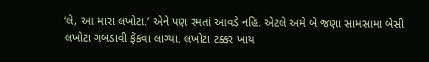‘લે, આ મારા લખોટા.’ એને પણ રમતાં આવડે નહિ. એટલે અમે બે જણા સામસામા બેસી લખોટા ગબડાવી ફેંકવા લાગ્યા. લખોટા ટક્કર ખાય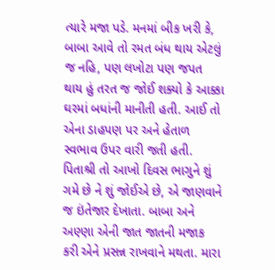ત્યારે મજા પડે. મનમાં બીક ખરી કે, બાબા આવે તો રમત બંધ થાય એટલું જ નહિ, પણ લખોટા પણ જપત થાય હું તરત જ જોઈ શક્યો કે આક્કા ઘરમાં બધાંની માનીતી હતી. આઈ તો એના ડાહપણ પર અને હેતાળ સ્વભાવ ઉપર વારી જતી હતી. પિતાશ્રી તો આખો દિવસ ભાગુને શું ગમે છે ને શું જોઈએ છે, એ જાણવાને જ ઇંતેજાર દેખાતા. બાબા અને અણ્ણા એની જાત જાતની મજાક કરી એને પ્રસન્ન રાખવાને મથતા. મારા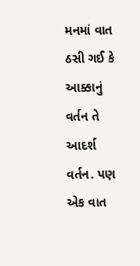મનમાં વાત ઠસી ગઈ કે આક્કાનું વર્તન તે આદર્શ વર્તન. પણ એક વાત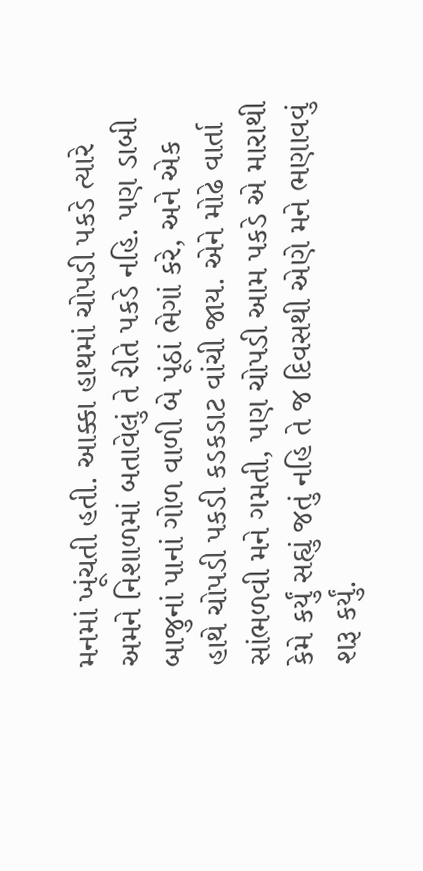મનમાં ખૂંચતી હતી. આક્કા હાથમાં ચોપડી પકડે ત્યારે અમને નિશાળમાં બતાવેલું તે રીતે પકડે નહિ. પણ ડાબી બાજુનાં પાનાં ગોળ વાળી બે પૂંઠાં ભેગાં કરે, અને એક હાથે ચોપડી પકડી કડકડાટ વાંચી જાય. એને મોઢે વાર્તા સાંભળવી મને ગમતી, પણ ચોપડી આમ પકડે એ મારાથી કેમે કર્યું સહ્યું જતું નહિ તે જ દિવસથી એણે મને ભણાવવું શરૂ કર્યું.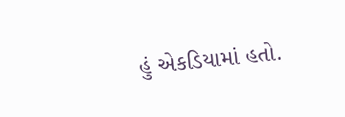હું એકડિયામાં હતો.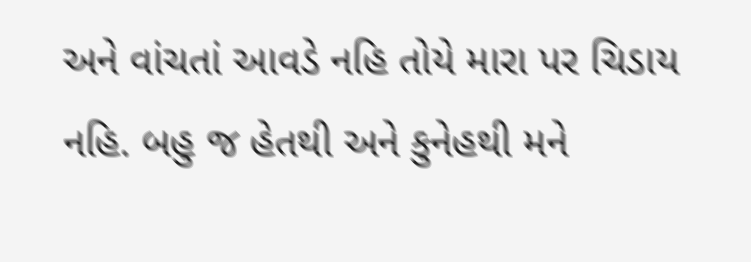અને વાંચતાં આવડે નહિ તોયે મારા પર ચિડાય નહિ. બહુ જ હેતથી અને કુનેહથી મને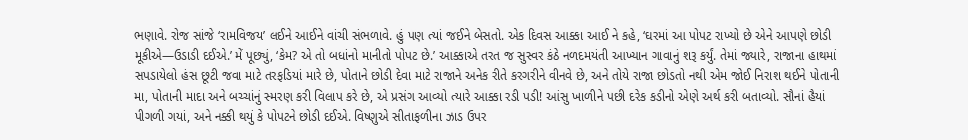ભણાવે. રોજ સાંજે ‘રામવિજય’ લઈને આઈને વાંચી સંભળાવે. હું પણ ત્યાં જઈને બેસતો. એક દિવસ આક્કા આઈ ને કહે, ‘ઘરમાં આ પોપટ રાખ્યો છે એને આપણે છોડી મૂકીએ—ઉડાડી દઈએ.’ મેં પૂછ્યું, ‘કેમ? એ તો બધાંનો માનીતો પોપટ છે.’ આક્કાએ તરત જ સુસ્વર કંઠે નળદમયંતી આખ્યાન ગાવાનું શરૂ કર્યું. તેમાં જ્યારે, રાજાના હાથમાં સપડાયેલો હંસ છૂટી જવા માટે તરફડિયાં મારે છે, પોતાને છોડી દેવા માટે રાજાને અનેક રીતે કરગરીને વીનવે છે, અને તોયે રાજા છોડતો નથી એમ જોઈ નિરાશ થઈને પોતાની મા, પોતાની માદા અને બચ્ચાંનું સ્મરણ કરી વિલાપ કરે છે, એ પ્રસંગ આવ્યો ત્યારે આક્કા રડી પડી! આંસુ ખાળીને પછી દરેક કડીનો એણે અર્થ કરી બતાવ્યો. સૌનાં હૈયાં પીગળી ગયાં, અને નક્કી થયું કે પોપટને છોડી દઈએ. વિષ્ણુએ સીતાફળીના ઝાડ ઉપર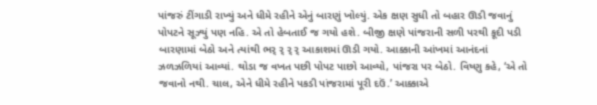પાંજરું ટીંગાડી રાખ્યું અને ધીમે રહીને એનું બારણું ખોલ્યું. એક ક્ષણ સુધી તો બહાર ઊડી જવાનું પોપટને સૂઝ્યું પણ નહિ. એ તો હેબતાઈ જ ગયો હશે. બીજી ક્ષણે પાંજરાની સળી પરથી કૂદી પડી બારણામાં બેઠો અને ત્યાંથી ભર્ ર્ ર્ ર્ આકાશમાં ઊડી ગયો. આક્કાની આંખમાં આનંદનાં ઝળઝળિયાં આવ્યાં. થોડા જ વખત પછી પોપટ પાછો આવ્યો, પાંજરા પર બેઠો. વિષ્ણુ કહે, ‘એ તો જવાનો નથી. ચાલ, એને ધીમે રહીને પકડી પાંજરામાં પૂરી દઉં.’ આક્કાએ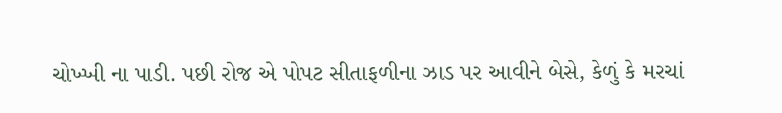ચોખ્ખી ના પાડી. પછી રોજ એ પોપટ સીતાફળીના ઝાડ પર આવીને બેસે, કેળું કે મરચાં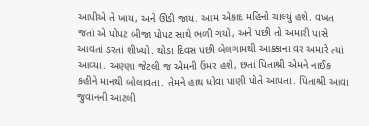આપીએ તે ખાય, અને ઊડી જાય. આમ એકાદ મહિનો ચાલ્યું હશે. વખત જતાં એ પોપટ બીજા પોપટ સાથે ભળી ગયો, અને પછી તો અમારી પાસે આવતાં ડરતાં શીખ્યો. થોડા દિવસ પછી બેલગામથી આક્કાના વર અમારે ત્યાં આવ્યા. અણ્ણા જેટલી જ એમની ઉંમર હશે, છતાં પિતાશ્રી એમને નાઈક કહીને માનથી બોલાવતા. તેમને હાથ ધોવા પાણી પોતે આપતા. પિતાશ્રી આવા જુવાનની આટલી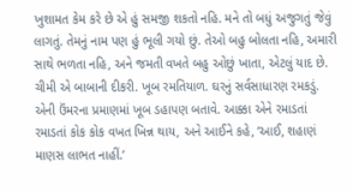ખુશામત કેમ કરે છે એ હું સમજી શકતો નહિ. મને તો બધું અજુગતું જેવું લાગતું. તેમનું નામ પણ હું ભૂલી ગયો છું. તેઓ બહુ બોલતા નહિ, અમારી સાથે ભળતા નહિ, અને જમતી વખતે બહુ ઓછું ખાતા, એટલું યાદ છે. ચીમી એ બાબાની દીકરી. ખૂબ રમતિયાળ. ઘરનું સર્વસાધારણ રમકડું. એની ઉંમરના પ્રમાણમાં ખૂબ ડહાપણ બતાવે. આક્કા એને રમાડતાં રમાડતાં કોક કોક વખત ખિન્ન થાય, અને આઈને કહે, ‘આઈ, શહાણં માણસ લાભત નાહીં.’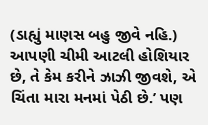(ડાહ્યું માણસ બહુ જીવે નહિ.) આપણી ચીમી આટલી હોશિયાર છે, તે કેમ કરીને ઝાઝી જીવશે, એ ચિંતા મારા મનમાં પેઠી છે.’ પણ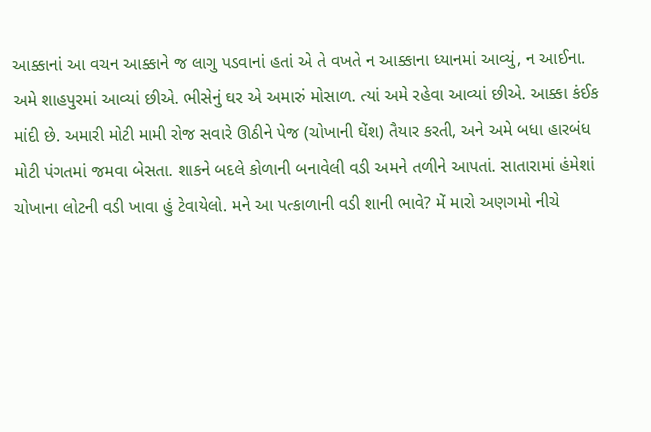આક્કાનાં આ વચન આક્કાને જ લાગુ પડવાનાં હતાં એ તે વખતે ન આક્કાના ધ્યાનમાં આવ્યું, ન આઈના. અમે શાહપુરમાં આવ્યાં છીએ. ભીસેનું ઘર એ અમારું મોસાળ. ત્યાં અમે રહેવા આવ્યાં છીએ. આક્કા કંઈક માંદી છે. અમારી મોટી મામી રોજ સવારે ઊઠીને પેજ (ચોખાની ઘેંશ) તૈયાર કરતી, અને અમે બધા હારબંધ મોટી પંગતમાં જમવા બેસતા. શાકને બદલે કોળાની બનાવેલી વડી અમને તળીને આપતાં. સાતારામાં હંમેશાં ચોખાના લોટની વડી ખાવા હું ટેવાયેલો. મને આ પત્કાળાની વડી શાની ભાવે? મેં મારો અણગમો નીચે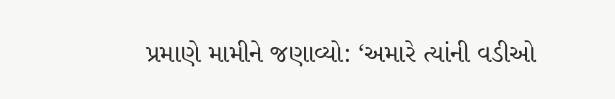પ્રમાણે મામીને જણાવ્યો: ‘અમારે ત્યાંની વડીઓ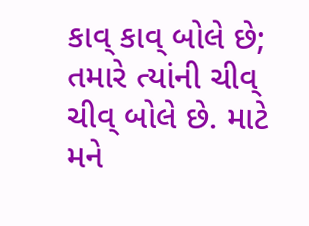કાવ્ કાવ્ બોલે છે; તમારે ત્યાંની ચીવ્ ચીવ્ બોલે છે. માટે મને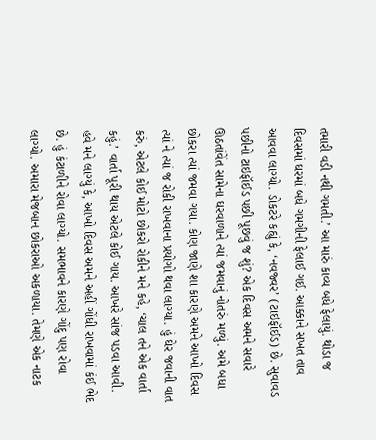તમારી વડી નથી ગમતી.’ આ મારું કાવ્ય બધે ફેલાયું. થોડા જ દિવસમાં ઘરમાં બધે ગમગીની ફેલાઈ ગઈ. આક્કાને સખત તાવ આવવા લાગ્યો. ડોકટરે કહ્યું કે, ‘નવજ્વર’ (ટાઇફૉઈડ) છે. સુવાવડ પછીનો ટાઇફૉઈડ પછી પૂછવું જ શું? એક દિવસ અમને સવારે ઊઠતાંવેંત સામેના ઘરવાળાને ત્યાં જમવાનું નોતરું મળ્યું. અમે બધા છોકરા ત્યાં જમવા ગયા. કોણ જાણે શા કારણે અમને આખો દિવસ ત્યાં ને ત્યાં જ રોકી રાખવાના પ્રયોગો થવા લાગ્યા. હું ઘેર જવાની વાત કરું, એટલે કોઈ મોટો છોકરો રોકીને મને કહે, ‘ચાલ તને એક વાર્તા કહું.’ વાર્તા પૂરી થાય એટલે કોઈ ગાય. આખરે સાંજ પડવા આવી. હવે મને લાગ્યું કે, આખો દિવસ અમને અહીં ગોંધી રાખવામાં કંઈ ભેદ છે. હું કંટાળીને રોવા લાગ્યો. સમભાવને કારણે ગોંદુ પણ રોવા લાગ્યો. અમારા મેજબાન છોકરાઓ અકળાયા. તેમણે એક નાટક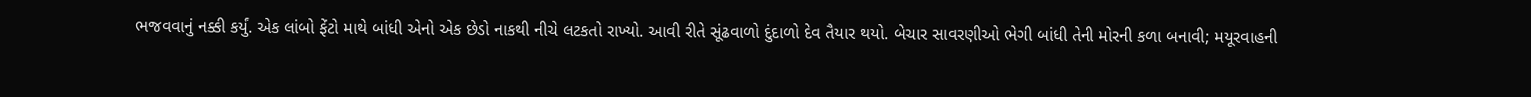ભજવવાનું નક્કી કર્યું. એક લાંબો ફેંટો માથે બાંધી એનો એક છેડો નાકથી નીચે લટકતો રાખ્યો. આવી રીતે સૂંઢવાળો દુંદાળો દેવ તૈયાર થયો. બેચાર સાવરણીઓ ભેગી બાંધી તેની મોરની કળા બનાવી; મયૂરવાહની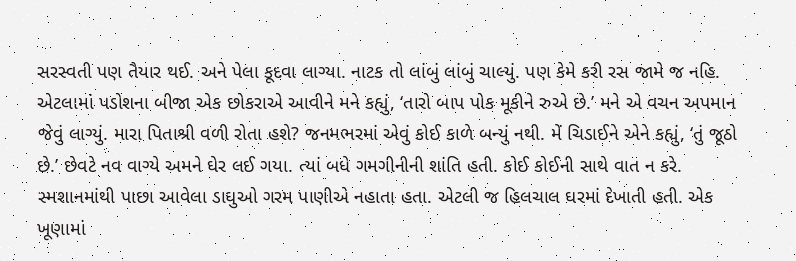સરસ્વતી પણ તૈયાર થઈ. અને પેલા કૂદવા લાગ્યા. નાટક તો લાંબું લાંબું ચાલ્યું. પણ કેમે કરી રસ જામે જ નહિ. એટલામાં પડોશના બીજા એક છોકરાએ આવીને મને કહ્યું, ‘તારો બાપ પોક મૂકીને રુએ છે.’ મને એ વચન અપમાન જેવું લાગ્યું. મારા પિતાશ્રી વળી રોતા હશે? જનમભરમાં એવું કોઈ કાળે બન્યું નથી. મેં ચિડાઈને એને કહ્યું, ‘તું જૂઠો છે.’ છેવટે નવ વાગ્યે અમને ઘેર લઈ ગયા. ત્યાં બધે ગમગીનીની શાંતિ હતી. કોઈ કોઈની સાથે વાત ન કરે. સ્મશાનમાંથી પાછા આવેલા ડાઘુઓ ગરમ પાણીએ નહાતા હતા. એટલી જ હિલચાલ ઘરમાં દેખાતી હતી. એક ખૂણામાં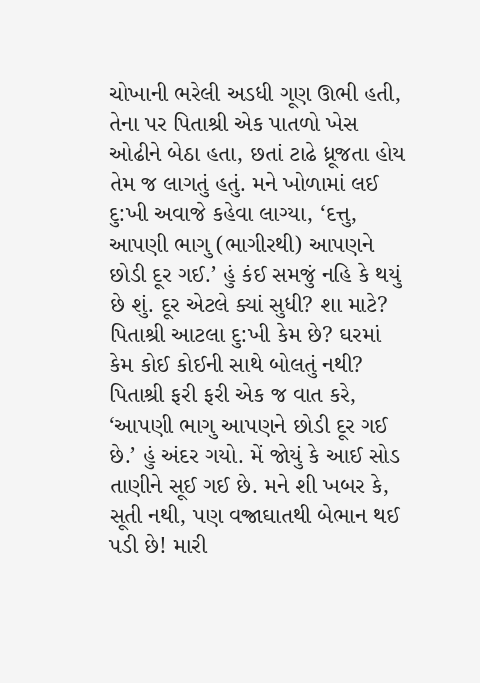ચોખાની ભરેલી અડધી ગૂણ ઊભી હતી, તેના પર પિતાશ્રી એક પાતળો ખેસ ઓઢીને બેઠા હતા, છતાં ટાઢે ધ્રૂજતા હોય તેમ જ લાગતું હતું. મને ખોળામાં લઈ દુ:ખી અવાજે કહેવા લાગ્યા, ‘દત્તુ, આપણી ભાગુ (ભાગીરથી) આપણને છોડી દૂર ગઈ.’ હું કંઈ સમજું નહિ કે થયું છે શું. દૂર એટલે ક્યાં સુધી? શા માટે? પિતાશ્રી આટલા દુ:ખી કેમ છે? ઘરમાં કેમ કોઈ કોઈની સાથે બોલતું નથી? પિતાશ્રી ફરી ફરી એક જ વાત કરે, ‘આપણી ભાગુ આપણને છોડી દૂર ગઈ છે.’ હું અંદર ગયો. મેં જોયું કે આઈ સોડ તાણીને સૂઈ ગઈ છે. મને શી ખબર કે, સૂતી નથી, પણ વજ્રાઘાતથી બેભાન થઈ પડી છે! મારી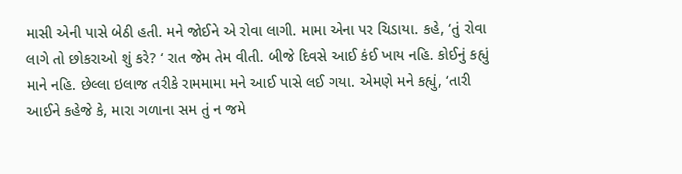માસી એની પાસે બેઠી હતી. મને જોઈને એ રોવા લાગી. મામા એના પર ચિડાયા. કહે, ‘તું રોવા લાગે તો છોકરાઓ શું કરે? ‘ રાત જેમ તેમ વીતી. બીજે દિવસે આઈ કંઈ ખાય નહિ. કોઈનું કહ્યું માને નહિ. છેલ્લા ઇલાજ તરીકે રામમામા મને આઈ પાસે લઈ ગયા. એમણે મને કહ્યું, ‘તારી આઈને કહેજે કે, મારા ગળાના સમ તું ન જમે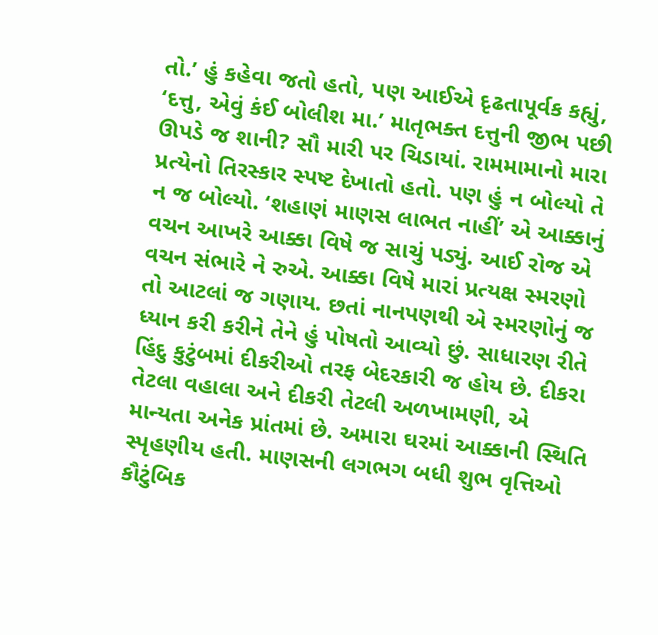તો.’ હું કહેવા જતો હતો, પણ આઈએ દૃઢતાપૂર્વક કહ્યું, ‘દત્તુ, એવું કંઈ બોલીશ મા.’ માતૃભક્ત દત્તુની જીભ પછી ઊપડે જ શાની? સૌ મારી પર ચિડાયાં. રામમામાનો મારા પ્રત્યેનો તિરસ્કાર સ્પષ્ટ દેખાતો હતો. પણ હું ન બોલ્યો તે ન જ બોલ્યો. ‘શહાણં માણસ લાભત નાહીં’ એ આક્કાનું વચન આખરે આક્કા વિષે જ સાચું પડ્યું. આઈ રોજ એ વચન સંભારે ને રુએ. આક્કા વિષે મારાં પ્રત્યક્ષ સ્મરણો તો આટલાં જ ગણાય. છતાં નાનપણથી એ સ્મરણોનું જ ધ્યાન કરી કરીને તેને હું પોષતો આવ્યો છું. સાધારણ રીતે હિંદુ કુટુંબમાં દીકરીઓ તરફ બેદરકારી જ હોય છે. દીકરા તેટલા વહાલા અને દીકરી તેટલી અળખામણી, એ માન્યતા અનેક પ્રાંતમાં છે. અમારા ઘરમાં આક્કાની સ્થિતિ સ્પૃહણીય હતી. માણસની લગભગ બધી શુભ વૃત્તિઓ કૌટુંબિક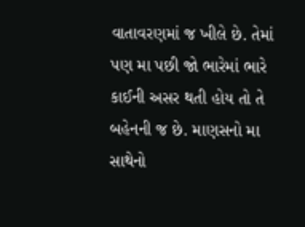વાતાવરણમાં જ ખીલે છે. તેમાં પણ મા પછી જો ભારેમાં ભારે કાઈની અસર થતી હોય તો તે બહેનની જ છે. માણસનો મા સાથેનો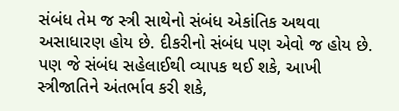સંબંધ તેમ જ સ્ત્રી સાથેનો સંબંધ એકાંતિક અથવા અસાધારણ હોય છે. દીકરીનો સંબંધ પણ એવો જ હોય છે. પણ જે સંબંધ સહેલાઈથી વ્યાપક થઈ શકે, આખી સ્ત્રીજાતિને અંતર્ભાવ કરી શકે,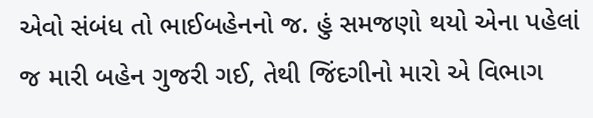એવો સંબંધ તો ભાઈબહેનનો જ. હું સમજણો થયો એના પહેલાં જ મારી બહેન ગુજરી ગઈ, તેથી જિંદગીનો મારો એ વિભાગ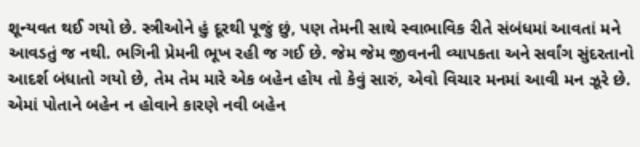શૂન્યવત થઈ ગયો છે. સ્ત્રીઓને હું દૂરથી પૂજું છું, પણ તેમની સાથે સ્વાભાવિક રીતે સંબંધમાં આવતાં મને આવડતું જ નથી. ભગિની પ્રેમની ભૂખ રહી જ ગઈ છે. જેમ જેમ જીવનની વ્યાપકતા અને સર્વાંગ સુંદરતાનો આદર્શ બંધાતો ગયો છે, તેમ તેમ મારે એક બહેન હોય તો કેવું સારું, એવો વિચાર મનમાં આવી મન ઝૂરે છે. એમાં પોતાને બહેન ન હોવાને કારણે નવી બહેન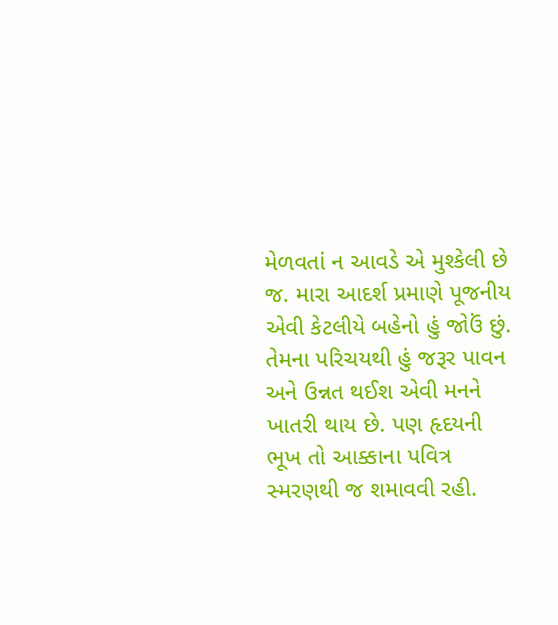મેળવતાં ન આવડે એ મુશ્કેલી છે જ. મારા આદર્શ પ્રમાણે પૂજનીય એવી કેટલીયે બહેનો હું જોઉં છું. તેમના પરિચયથી હું જરૂર પાવન અને ઉન્નત થઈશ એવી મનને ખાતરી થાય છે. પણ હૃદયની ભૂખ તો આક્કાના પવિત્ર સ્મરણથી જ શમાવવી રહી.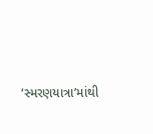‘સ્મરણયાત્રા’માંથી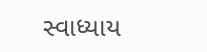સ્વાધ્યાય